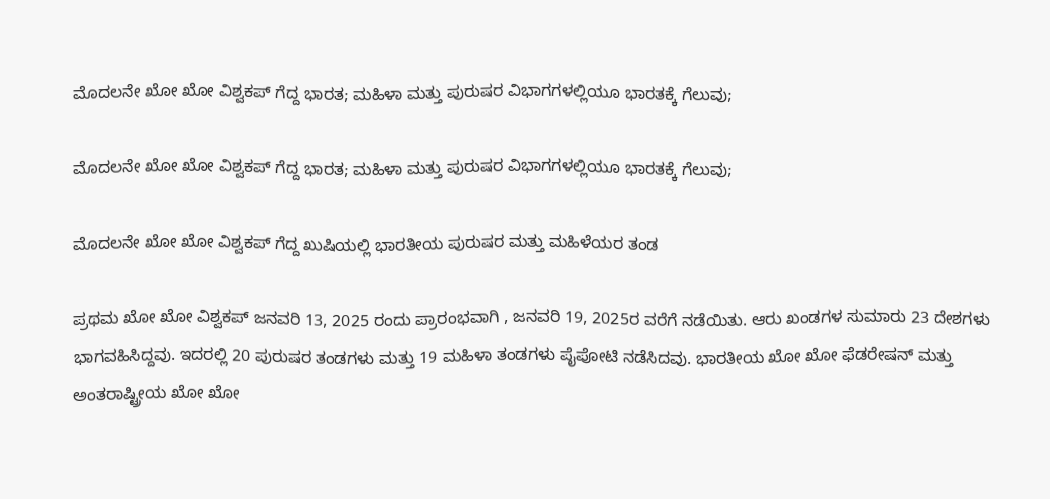ಮೊದಲನೇ ಖೋ ಖೋ ವಿಶ್ವಕಪ್ ಗೆದ್ದ ಭಾರತ; ಮಹಿಳಾ ಮತ್ತು ಪುರುಷರ ವಿಭಾಗಗಳಲ್ಲಿಯೂ ಭಾರತಕ್ಕೆ ಗೆಲುವು;

ಮೊದಲನೇ ಖೋ ಖೋ ವಿಶ್ವಕಪ್ ಗೆದ್ದ ಭಾರತ; ಮಹಿಳಾ ಮತ್ತು ಪುರುಷರ ವಿಭಾಗಗಳಲ್ಲಿಯೂ ಭಾರತಕ್ಕೆ ಗೆಲುವು;

ಮೊದಲನೇ ಖೋ ಖೋ ವಿಶ್ವಕಪ್ ಗೆದ್ದ ಖುಷಿಯಲ್ಲಿ ಭಾರತೀಯ ಪುರುಷರ ಮತ್ತು ಮಹಿಳೆಯರ ತಂಡ

ಪ್ರಥಮ ಖೋ ಖೋ ವಿಶ್ವಕಪ್ ಜನವರಿ 13, 2025 ರಂದು ಪ್ರಾರಂಭವಾಗಿ , ಜನವರಿ 19, 2025ರ ವರೆಗೆ ನಡೆಯಿತು. ಆರು ಖಂಡಗಳ ಸುಮಾರು 23 ದೇಶಗಳು ಭಾಗವಹಿಸಿದ್ದವು. ಇದರಲ್ಲಿ 20 ಪುರುಷರ ತಂಡಗಳು ಮತ್ತು 19 ಮಹಿಳಾ ತಂಡಗಳು ಪೈಪೋಟಿ ನಡೆಸಿದವು. ಭಾರತೀಯ ಖೋ ಖೋ ಫೆಡರೇಷನ್ ಮತ್ತು ಅಂತರಾಷ್ಟ್ರೀಯ ಖೋ ಖೋ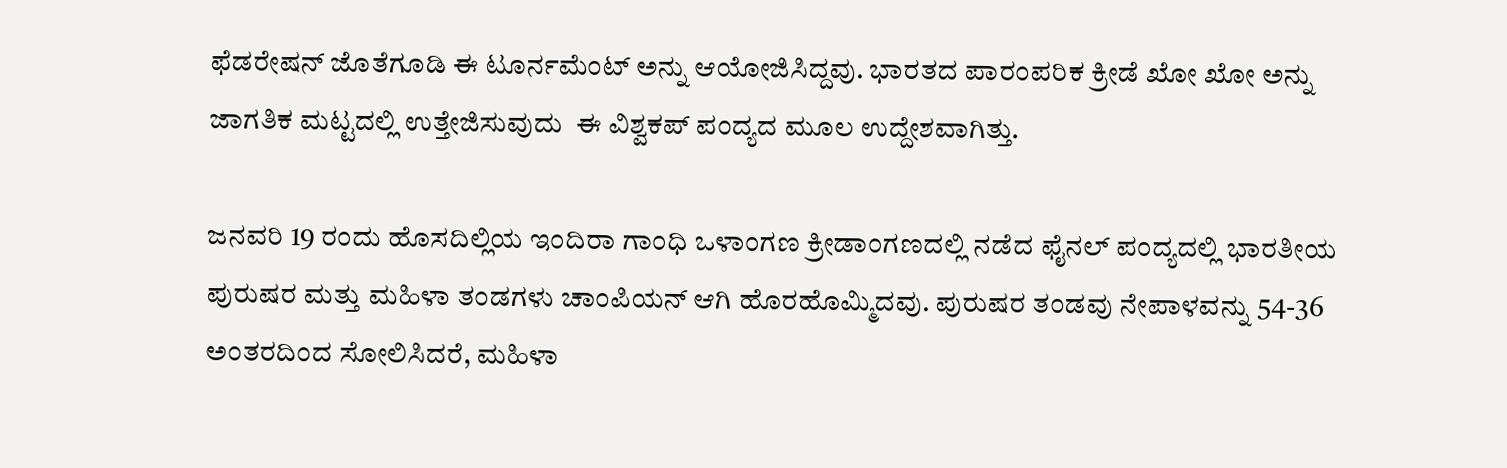ಫೆಡರೇಷನ್ ಜೊತೆಗೂಡಿ ಈ ಟೂರ್ನಮೆಂಟ್ ಅನ್ನು ಆಯೋಜಿಸಿದ್ದವು. ಭಾರತದ ಪಾರಂಪರಿಕ ಕ್ರೀಡೆ ಖೋ ಖೋ ಅನ್ನು ಜಾಗತಿಕ ಮಟ್ಟದಲ್ಲಿ ಉತ್ತೇಜಿಸುವುದು  ಈ ವಿಶ್ವಕಪ್ ಪಂದ್ಯದ ಮೂಲ ಉದ್ದೇಶವಾಗಿತ್ತು.

ಜನವರಿ 19 ರಂದು ಹೊಸದಿಲ್ಲಿಯ ಇಂದಿರಾ ಗಾಂಧಿ ಒಳಾಂಗಣ ಕ್ರೀಡಾಂಗಣದಲ್ಲಿ ನಡೆದ ಫೈನಲ್ ಪಂದ್ಯದಲ್ಲಿ ಭಾರತೀಯ ಪುರುಷರ ಮತ್ತು ಮಹಿಳಾ ತಂಡಗಳು ಚಾಂಪಿಯನ್ ಆಗಿ ಹೊರಹೊಮ್ಮಿದವು. ಪುರುಷರ ತಂಡವು ನೇಪಾಳವನ್ನು 54-36 ಅಂತರದಿಂದ ಸೋಲಿಸಿದರೆ, ಮಹಿಳಾ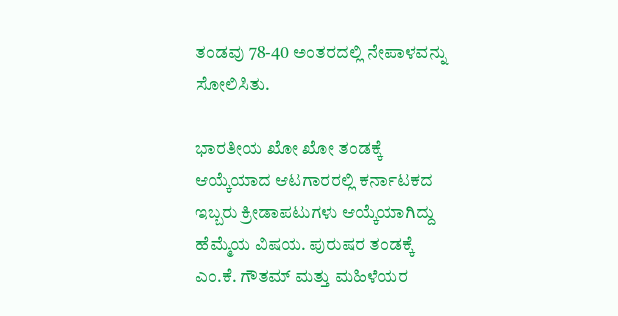ತಂಡವು 78-40 ಅಂತರದಲ್ಲಿ ನೇಪಾಳವನ್ನು ಸೋಲಿಸಿತು.

ಭಾರತೀಯ ಖೋ ಖೋ ತಂಡಕ್ಕೆ ಆಯ್ಕೆಯಾದ ಆಟಗಾರರಲ್ಲಿ ಕರ್ನಾಟಕದ ಇಬ್ಬರು ಕ್ರೀಡಾಪಟುಗಳು ಆಯ್ಕೆಯಾಗಿದ್ದು ಹೆಮ್ಮೆಯ ವಿಷಯ. ಪುರುಷರ ತಂಡಕ್ಕೆ ಎಂ.ಕೆ. ಗೌತಮ್ ಮತ್ತು ಮಹಿಳೆಯರ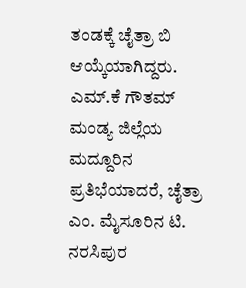ತಂಡಕ್ಕೆ ಚೈತ್ರಾ ಬಿ ಆಯ್ಕೆಯಾಗಿದ್ದರು. ಎಮ್.ಕೆ ಗೌತಮ್ ಮಂಡ್ಯ ಜಿಲ್ಲೆಯ ಮದ್ದೂರಿನ ಪ್ರತಿಭೆಯಾದರೆ, ಚೈತ್ರಾ ಎಂ. ಮೈಸೂರಿನ ಟಿ. ನರಸಿಪುರ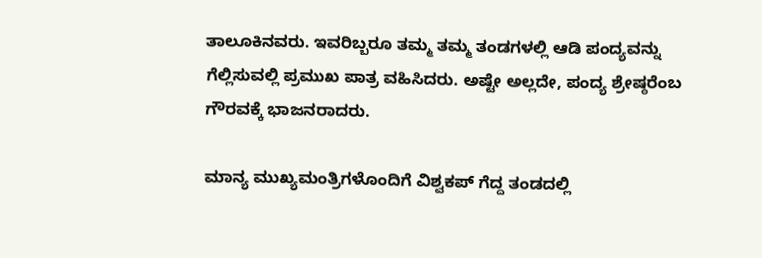ತಾಲೂಕಿನವರು. ಇವರಿಬ್ಬರೂ ತಮ್ಮ ತಮ್ಮ ತಂಡಗಳಲ್ಲಿ ಆಡಿ ಪಂದ್ಯವನ್ನು ಗೆಲ್ಲಿಸುವಲ್ಲಿ ಪ್ರಮುಖ ಪಾತ್ರ ವಹಿಸಿದರು. ಅಷ್ಟೇ ಅಲ್ಲದೇ, ಪಂದ್ಯ ಶ್ರೇಷ್ಠರೆಂಬ ಗೌರವಕ್ಕೆ ಭಾಜನರಾದರು.

ಮಾನ್ಯ ಮುಖ್ಯಮಂತ್ರಿಗಳೊಂದಿಗೆ ವಿಶ್ವಕಪ್ ಗೆದ್ದ ತಂಡದಲ್ಲಿ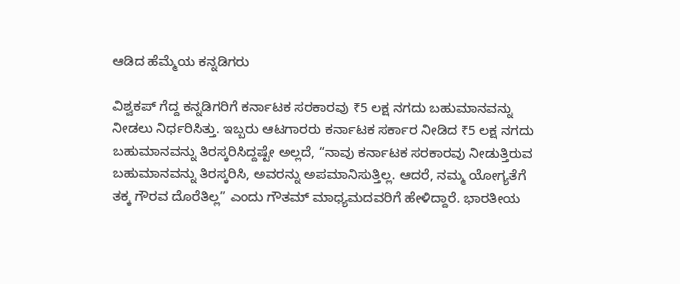ಆಡಿದ ಹೆಮ್ಮೆಯ ಕನ್ನಡಿಗರು

ವಿಶ್ವಕಪ್ ಗೆದ್ದ ಕನ್ನಡಿಗರಿಗೆ ಕರ್ನಾಟಕ ಸರಕಾರವು ₹5 ಲಕ್ಷ ನಗದು ಬಹುಮಾನವನ್ನು ನೀಡಲು ನಿರ್ಧರಿಸಿತ್ತು. ಇಬ್ಬರು ಆಟಗಾರರು ಕರ್ನಾಟಕ ಸರ್ಕಾರ ನೀಡಿದ ₹5 ಲಕ್ಷ ನಗದು ಬಹುಮಾನವನ್ನು ತಿರಸ್ಕರಿಸಿದ್ದಷ್ಟೇ ಅಲ್ಲದೆ, “ನಾವು ಕರ್ನಾಟಕ ಸರಕಾರವು ನೀಡುತ್ತಿರುವ ಬಹುಮಾನವನ್ನು ತಿರಸ್ಕರಿಸಿ, ಅವರನ್ನು ಅಪಮಾನಿಸುತ್ತಿಲ್ಲ. ಆದರೆ, ನಮ್ಮ ಯೋಗ್ಯತೆಗೆ ತಕ್ಕ ಗೌರವ ದೊರೆತಿಲ್ಲ” ಎಂದು ಗೌತಮ್ ಮಾಧ್ಯಮದವರಿಗೆ ಹೇಳಿದ್ದಾರೆ. ಭಾರತೀಯ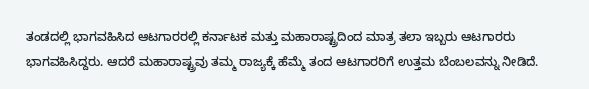ತಂಡದಲ್ಲಿ ಭಾಗವಹಿಸಿದ ಆಟಗಾರರಲ್ಲಿ ಕರ್ನಾಟಕ ಮತ್ತು ಮಹಾರಾಷ್ಟ್ರದಿಂದ ಮಾತ್ರ ತಲಾ ಇಬ್ಬರು ಆಟಗಾರರು ಭಾಗವಹಿಸಿದ್ದರು. ಆದರೆ ಮಹಾರಾಷ್ಟ್ರವು ತಮ್ಮ ರಾಜ್ಯಕ್ಕೆ ಹೆಮ್ಮೆ ತಂದ ಆಟಗಾರರಿಗೆ ಉತ್ತಮ ಬೆಂಬಲವನ್ನು ನೀಡಿದೆ.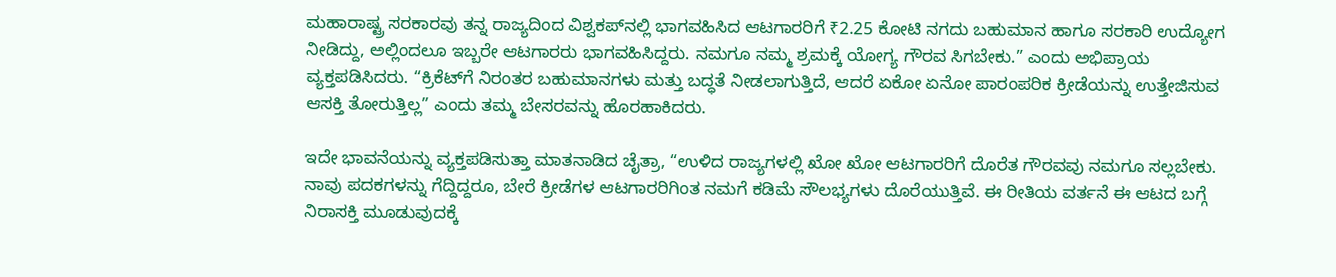ಮಹಾರಾಷ್ಟ್ರ ಸರಕಾರವು ತನ್ನ ರಾಜ್ಯದಿಂದ ವಿಶ್ವಕಪ್‌ನಲ್ಲಿ ಭಾಗವಹಿಸಿದ ಆಟಗಾರರಿಗೆ ₹2.25 ಕೋಟಿ ನಗದು ಬಹುಮಾನ ಹಾಗೂ ಸರಕಾರಿ ಉದ್ಯೋಗ ನೀಡಿದ್ದು, ಅಲ್ಲಿಂದಲೂ ಇಬ್ಬರೇ ಆಟಗಾರರು ಭಾಗವಹಿಸಿದ್ದರು. ನಮಗೂ ನಮ್ಮ ಶ್ರಮಕ್ಕೆ ಯೋಗ್ಯ ಗೌರವ ಸಿಗಬೇಕು.” ಎಂದು ಅಭಿಪ್ರಾಯ ವ್ಯಕ್ತಪಡಿಸಿದರು. “ಕ್ರಿಕೆಟ್‌ಗೆ ನಿರಂತರ ಬಹುಮಾನಗಳು ಮತ್ತು ಬದ್ಧತೆ ನೀಡಲಾಗುತ್ತಿದೆ, ಆದರೆ ಏಕೋ ಏನೋ ಪಾರಂಪರಿಕ ಕ್ರೀಡೆಯನ್ನು ಉತ್ತೇಜಿಸುವ ಆಸಕ್ತಿ ತೋರುತ್ತಿಲ್ಲ” ಎಂದು ತಮ್ಮ ಬೇಸರವನ್ನು ಹೊರಹಾಕಿದರು.

ಇದೇ ಭಾವನೆಯನ್ನು ವ್ಯಕ್ತಪಡಿಸುತ್ತಾ ಮಾತನಾಡಿದ ಚೈತ್ರಾ, “ಉಳಿದ ರಾಜ್ಯಗಳಲ್ಲಿ ಖೋ ಖೋ ಆಟಗಾರರಿಗೆ ದೊರೆತ ಗೌರವವು ನಮಗೂ ಸಲ್ಲಬೇಕು. ನಾವು ಪದಕಗಳನ್ನು ಗೆದ್ದಿದ್ದರೂ, ಬೇರೆ ಕ್ರೀಡೆಗಳ ಆಟಗಾರರಿಗಿಂತ ನಮಗೆ ಕಡಿಮೆ ಸೌಲಭ್ಯಗಳು ದೊರೆಯುತ್ತಿವೆ. ಈ ರೀತಿಯ ವರ್ತನೆ ಈ ಆಟದ ಬಗ್ಗೆ ನಿರಾಸಕ್ತಿ ಮೂಡುವುದಕ್ಕೆ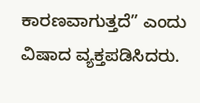ಕಾರಣವಾಗುತ್ತದೆ” ಎಂದು  ವಿಷಾದ ವ್ಯಕ್ತಪಡಿಸಿದರು.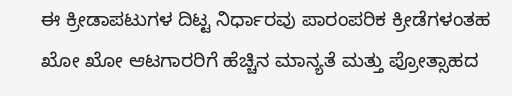ಈ ಕ್ರೀಡಾಪಟುಗಳ ದಿಟ್ಟ ನಿರ್ಧಾರವು ಪಾರಂಪರಿಕ ಕ್ರೀಡೆಗಳಂತಹ ಖೋ ಖೋ ಆಟಗಾರರಿಗೆ ಹೆಚ್ಚಿನ ಮಾನ್ಯತೆ ಮತ್ತು ಪ್ರೋತ್ಸಾಹದ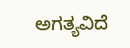ಅಗತ್ಯವಿದೆ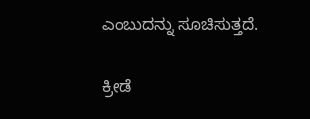ಎಂಬುದನ್ನು ಸೂಚಿಸುತ್ತದೆ.

ಕ್ರೀಡೆ